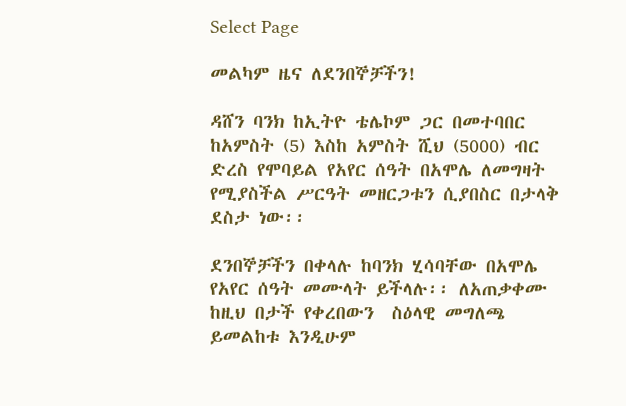Select Page

መልካም ዜና ለደንበኞቻችን!

ዳሸን ባንክ ከኢትዮ ቴሌኮም ጋር በመተባበር ከአምስት (5) እስከ አምስት ሺህ (5000) ብር ድረስ የሞባይል የአየር ሰዓት በአሞሌ ለመግዛት የሚያስችል ሥርዓት መዘርጋቱን ሲያበስር በታላቅ ደስታ ነው፡፡

ደንበኞቻችን በቀላሉ ከባንክ ሂሳባቸው በአሞሌ የአየር ሰዓት መሙላት ይችላሉ፡፡ ለአጠቃቀሙ ከዚህ በታች የቀረበውን  ስዕላዊ መግለጫ ይመልከቱ እንዲሁም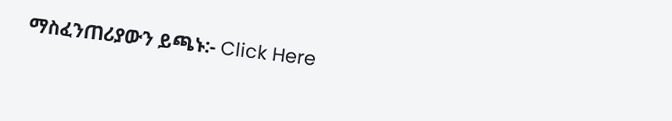ማስፈንጠሪያውን ይጫኑ:- Click Here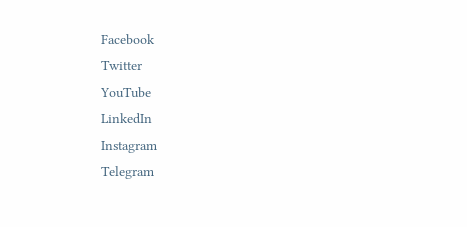Facebook
Twitter
YouTube
LinkedIn
Instagram
Telegram